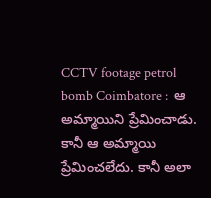CCTV footage petrol bomb Coimbatore :  ఆ అమ్మాయిని ప్రేమించాడు. కానీ ఆ అమ్మాయి ప్రేమించలేదు. కానీ అలా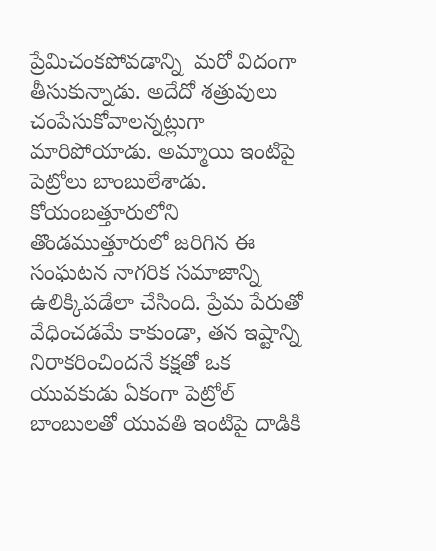ప్రేమిచంకపోవడాన్ని  మరో విదంగా తీసుకున్నాడు. అదేదో శత్రువులు చంపేసుకోవాలన్నట్లుగా మారిపోయాడు. అమ్మాయి ఇంటిపై పెట్రోలు బాంబులేశాడు. కోయంబత్తూరులోని తొండముత్తూరులో జరిగిన ఈ సంఘటన నాగరిక సమాజాన్ని ఉలిక్కిపడేలా చేసింది. ప్రేమ పేరుతో వేధించడమే కాకుండా, తన ఇష్టాన్ని నిరాకరించిందనే కక్షతో ఒక యువకుడు ఏకంగా పెట్రోల్ బాంబులతో యువతి ఇంటిపై దాడికి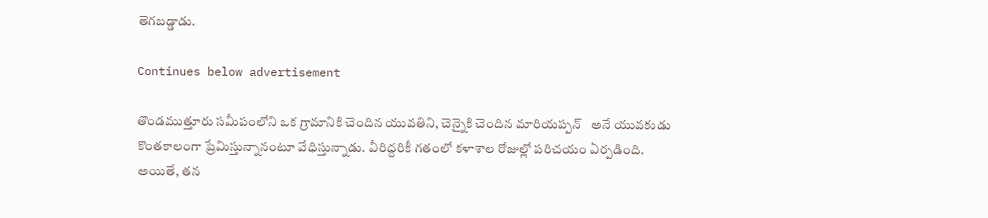తెగబడ్డాడు.

Continues below advertisement

తొండముత్తూరు సమీపంలోని ఒక గ్రామానికి చెందిన యువతిని, చెన్నైకి చెందిన మారియప్పన్   అనే యువకుడు కొంతకాలంగా ప్రేమిస్తున్నానంటూ వేధిస్తున్నాడు. వీరిద్దరికీ గతంలో కళాశాల రోజుల్లో పరిచయం ఏర్పడింది. అయితే, తన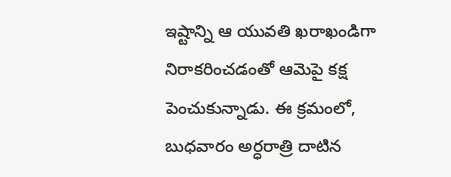ఇష్టాన్ని ఆ యువతి ఖరాఖండిగా నిరాకరించడంతో ఆమెపై కక్ష పెంచుకున్నాడు. ఈ క్రమంలో, బుధవారం అర్ధరాత్రి దాటిన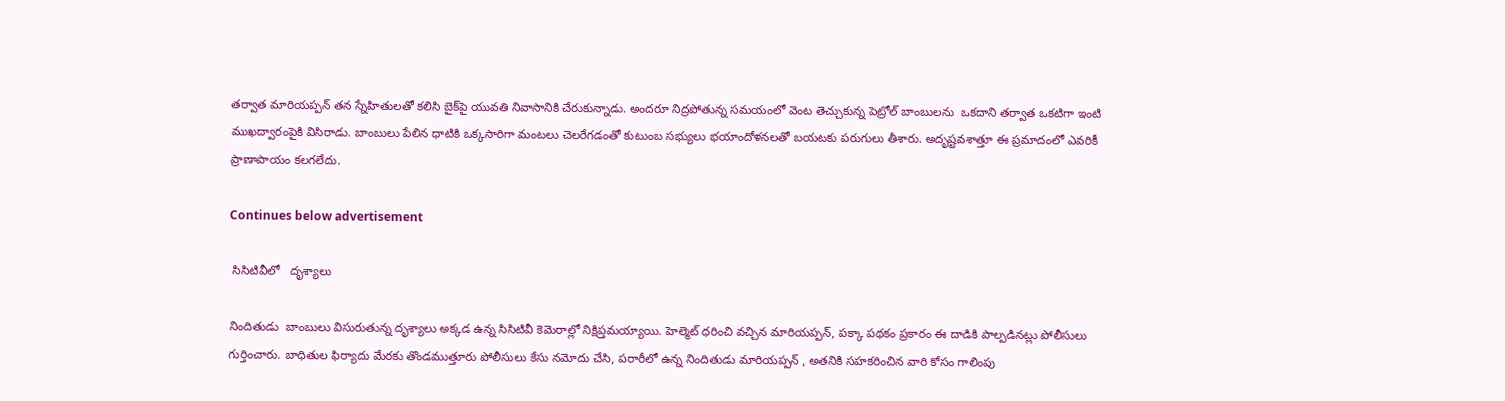తర్వాత మారియప్పన్ తన స్నేహితులతో కలిసి బైక్‌పై యువతి నివాసానికి చేరుకున్నాడు. అందరూ నిద్రపోతున్న సమయంలో వెంట తెచ్చుకున్న పెట్రోల్ బాంబులను  ఒకదాని తర్వాత ఒకటిగా ఇంటి ముఖద్వారంపైకి విసిరాడు. బాంబులు పేలిన ధాటికి ఒక్కసారిగా మంటలు చెలరేగడంతో కుటుంబ సభ్యులు భయాందోళనలతో బయటకు పరుగులు తీశారు. అదృష్టవశాత్తూ ఈ ప్రమాదంలో ఎవరికీ ప్రాణాపాయం కలగలేదు.

Continues below advertisement

 సిసిటివీలో   దృశ్యాలు

నిందితుడు  బాంబులు విసురుతున్న దృశ్యాలు అక్కడ ఉన్న సిసిటివీ కెమెరాల్లో నిక్షిప్తమయ్యాయి. హెల్మెట్ ధరించి వచ్చిన మారియప్పన్, పక్కా పథకం ప్రకారం ఈ దాడికి పాల్పడినట్లు పోలీసులు గుర్తించారు. బాధితుల ఫిర్యాదు మేరకు తొండముత్తూరు పోలీసులు కేసు నమోదు చేసి, పరారీలో ఉన్న నిందితుడు మారియప్పన్ , అతనికి సహకరించిన వారి కోసం గాలింపు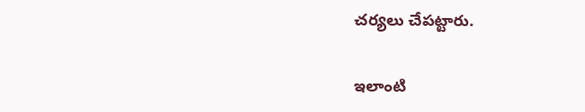చర్యలు చేపట్టారు.

ఇలాంటి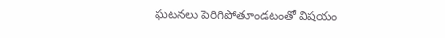ఘటనలు పెరిగిపోతూండటంతో విషయం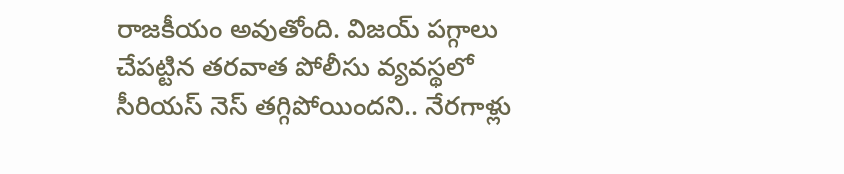రాజకీయం అవుతోంది. విజయ్ పగ్గాలు చేపట్టిన తరవాత పోలీసు వ్యవస్థలో సీరియస్ నెస్ తగ్గిపోయిందని.. నేరగాళ్లు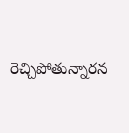రెచ్చిపోతున్నారన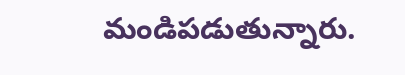మండిపడుతున్నారు.